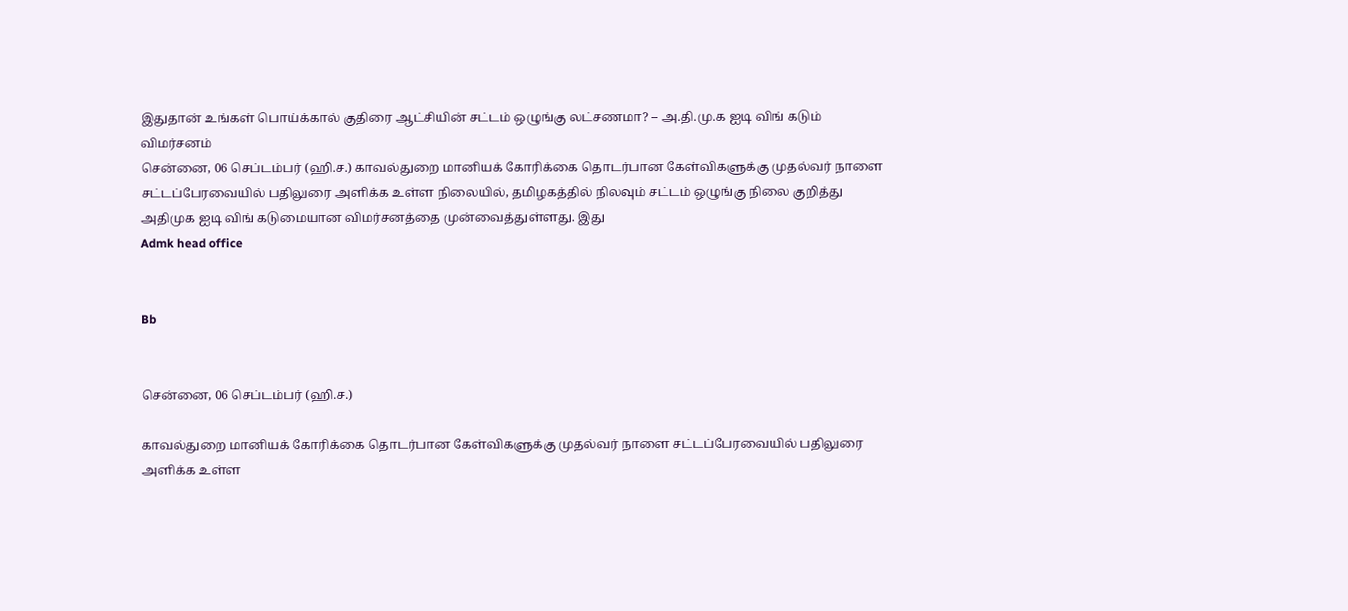இதுதான் உங்கள் பொய்க்கால் குதிரை ஆட்சியின் சட்டம் ஒழுங்கு லட்சணமா? – அ.தி.மு.க ஐடி விங் கடும் விமர்சனம்
சென்னை, 06 செப்டம்பர் (ஹி.ச.) காவல்துறை மானியக் கோரிக்கை தொடர்பான கேள்விகளுக்கு முதல்வர் நாளை சட்டப்பேரவையில் பதிலுரை அளிக்க உள்ள நிலையில், தமிழகத்தில் நிலவும் சட்டம் ஒழுங்கு நிலை குறித்து அதிமுக ஐடி விங் கடுமையான விமர்சனத்தை முன்வைத்துள்ளது. இது
Admk head office


Bb


சென்னை, 06 செப்டம்பர் (ஹி.ச.)

காவல்துறை மானியக் கோரிக்கை தொடர்பான கேள்விகளுக்கு முதல்வர் நாளை சட்டப்பேரவையில் பதிலுரை அளிக்க உள்ள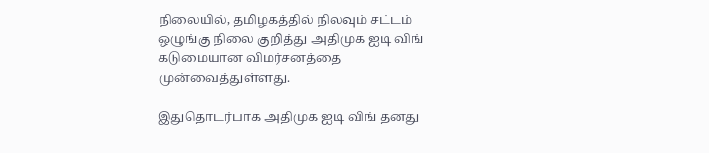நிலையில், தமிழகத்தில் நிலவும் சட்டம் ஒழுங்கு நிலை குறித்து அதிமுக ஐடி விங் கடுமையான விமர்சனத்தை முன்வைத்துள்ளது.

இதுதொடர்பாக அதிமுக ஐடி விங் தனது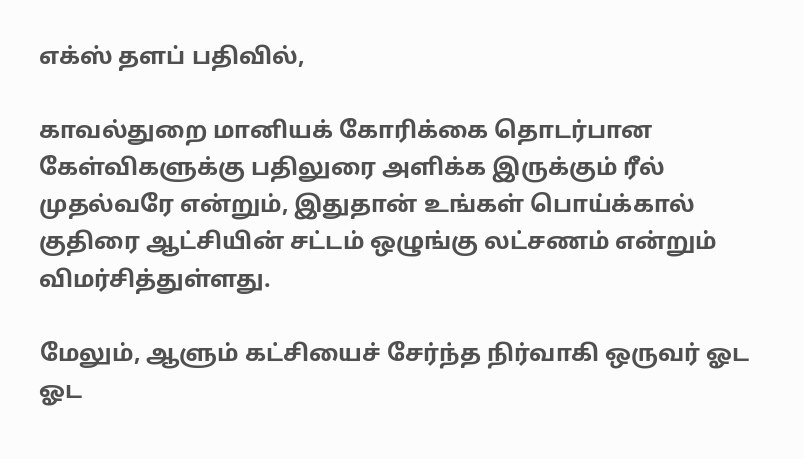எக்ஸ் தளப் பதிவில்,

காவல்துறை மானியக் கோரிக்கை தொடர்பான கேள்விகளுக்கு பதிலுரை அளிக்க இருக்கும் ரீல் முதல்வரே என்றும், இதுதான் உங்கள் பொய்க்கால் குதிரை ஆட்சியின் சட்டம் ஒழுங்கு லட்சணம் என்றும் விமர்சித்துள்ளது.

மேலும், ஆளும் கட்சியைச் சேர்ந்த நிர்வாகி ஒருவர் ஓட ஓட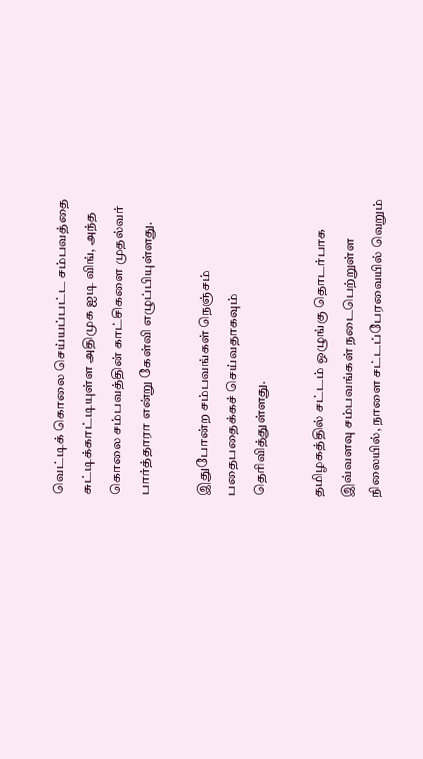வெட்டிக் கொலை செய்யப்பட்ட சம்பவத்தை சுட்டிக்காட்டியுள்ள அதிமுக ஐடி விங், அந்த கொலை சம்பவத்தின் காட்சிகளை முதல்வர் பார்த்தாரா என்று கேள்வி எழுப்பியுள்ளது.

இதுபோன்ற சம்பவங்கள் நெஞ்சம் பதைபதைக்கச் செய்வதாகவும் தெரிவித்துள்ளது.

தமிழகத்தில் சட்டம் ஒழுங்கு தொடர்பாக இவ்வளவு சம்பவங்கள் நடைபெற்றுள்ள நிலையில், நாளை சட்டப்பேரவையில் வெறும்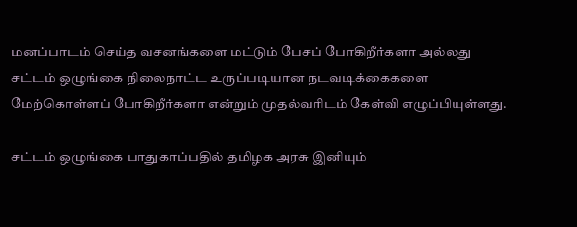மனப்பாடம் செய்த வசனங்களை மட்டும் பேசப் போகிறீர்களா அல்லது சட்டம் ஒழுங்கை நிலைநாட்ட உருப்படியான நடவடிக்கைகளை மேற்கொள்ளப் போகிறீர்களா என்றும் முதல்வரிடம் கேள்வி எழுப்பியுள்ளது.

சட்டம் ஒழுங்கை பாதுகாப்பதில் தமிழக அரசு இனியும்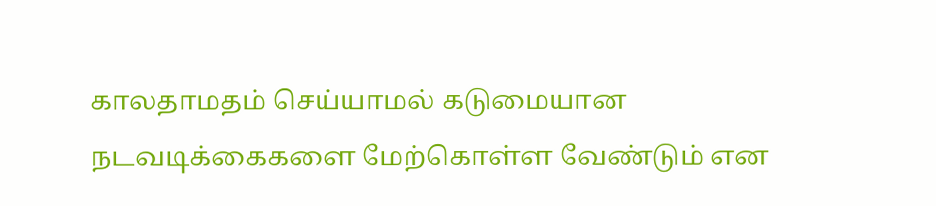காலதாமதம் செய்யாமல் கடுமையான நடவடிக்கைகளை மேற்கொள்ள வேண்டும் என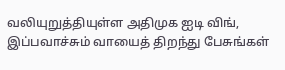வலியுறுத்தியுள்ள அதிமுக ஐடி விங், இப்பவாச்சும் வாயைத் திறந்து பேசுங்கள்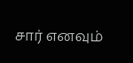சார் எனவும்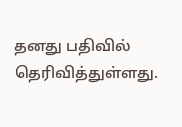தனது பதிவில் தெரிவித்துள்ளது.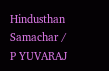Hindusthan Samachar / P YUVARAJ